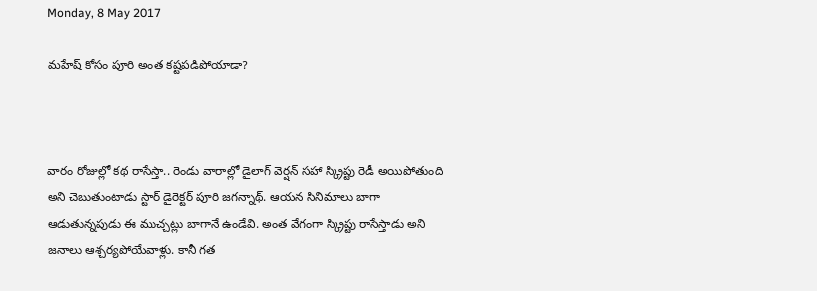Monday, 8 May 2017

మహేష్ కోసం పూరి అంత కష్టపడిపోయాడా?



వారం రోజుల్లో కథ రాసేస్తా.. రెండు వారాల్లో డైలాగ్ వెర్షన్ సహా స్క్రిప్టు రెడీ అయిపోతుంది అని చెబుతుంటాడు స్టార్ డైరెక్టర్ పూరి జగన్నాథ్. ఆయన సినిమాలు బాగా ఆడుతున్నపుడు ఈ ముచ్చట్లు బాగానే ఉండేవి. అంత వేగంగా స్క్రిప్టు రాసేస్తాడు అని జనాలు ఆశ్చర్యపోయేవాళ్లు. కానీ గత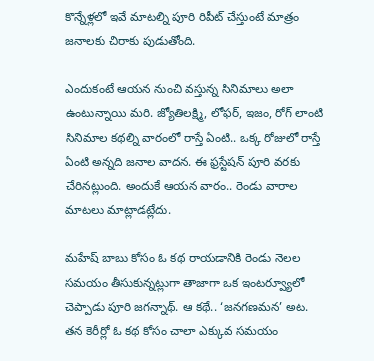కొన్నేళ్లలో ఇవే మాటల్ని పూరి రిపీట్ చేస్తుంటే మాత్రం జనాలకు చిరాకు పుడుతోంది.

ఎందుకంటే ఆయన నుంచి వస్తున్న సినిమాలు అలా ఉంటున్నాయి మరి. జ్యోతిలక్ష్మి, లోఫర్, ఇజం, రోగ్ లాంటి సినిమాల కథల్ని వారంలో రాస్తే ఏంటి.. ఒక్క రోజులో రాస్తే ఏంటి అన్నది జనాల వాదన. ఈ ఫ్రస్టేషన్ పూరి వరకు చేరినట్లుంది. అందుకే ఆయన వారం.. రెండు వారాల మాటలు మాట్లాడట్లేదు.

మహేష్ బాబు కోసం ఓ కథ రాయడానికి రెండు నెలల సమయం తీసుకున్నట్లుగా తాజాగా ఒక ఇంటర్వ్యూలో చెప్పాడు పూరి జగన్నాథ్. ఆ కథే.. ‘జనగణమన’ అట. తన కెరీర్లో ఓ కథ కోసం చాలా ఎక్కువ సమయం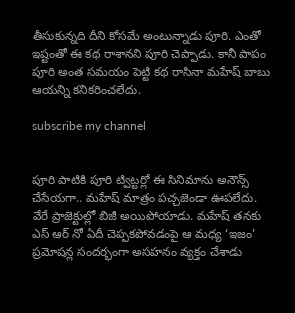తీసుకున్నది దీని కోసమే అంటున్నాడు పూరి. ఎంతో ఇష్టంతో ఈ కథ రాశానని పూరి చెప్పాడు. కానీ పాపం పూరి అంత సమయం పెట్టి కథ రాసినా మహేష్ బాబు ఆయన్ని కనికరించలేదు.

subscribe my channel


పూరి పాటికి పూరి ట్విట్టర్లో ఈ సినిమాను అనౌన్స్ చేసేయగా.. మహేష్ మాత్రం పచ్చజెండా ఊపలేదు. వేరే ప్రాజెక్టుల్లో బిజీ అయిపోయాడు. మహేష్ తనకు ఎస్ ఆర్ నో ఏదీ చెప్పకపోవడంపై ఆ మధ్య ‘ఇజం’ ప్రమోషన్ల సందర్భంగా అసహనం వ్యక్తం చేశాడు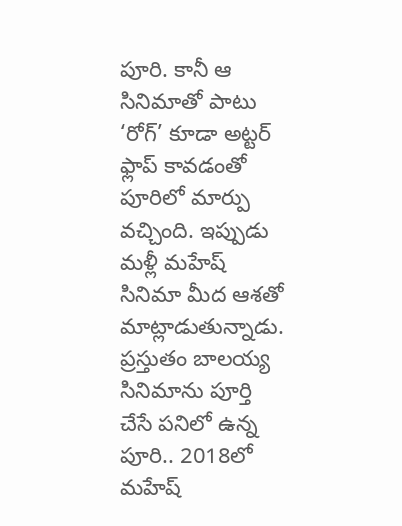పూరి. కానీ ఆ సినిమాతో పాటు ‘రోగ్’ కూడా అట్టర్ ఫ్లాప్ కావడంతో పూరిలో మార్పు వచ్చింది. ఇప్పుడు మళ్లీ మహేష్ సినిమా మీద ఆశతో మాట్లాడుతున్నాడు. ప్రస్తుతం బాలయ్య సినిమాను పూర్తి చేసే పనిలో ఉన్న పూరి.. 2018లో మహేష్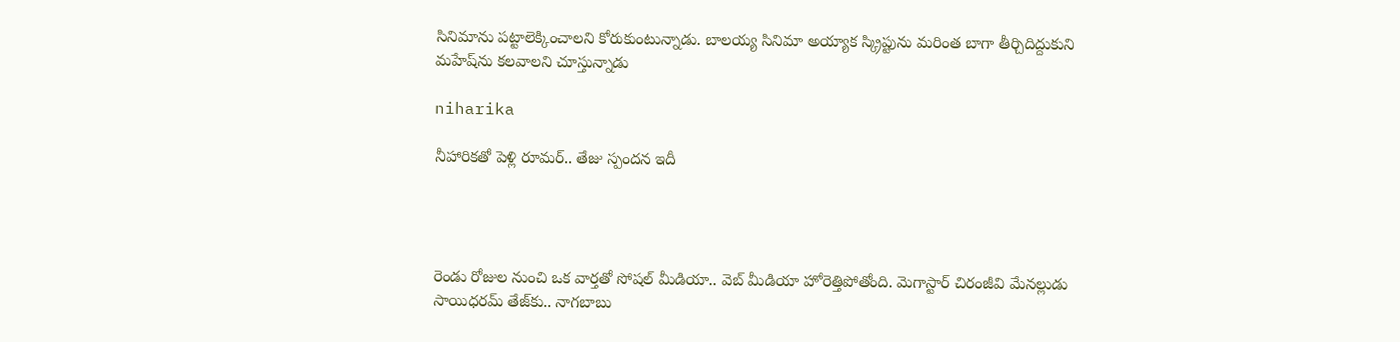సినిమాను పట్టాలెక్కించాలని కోరుకుంటున్నాడు. బాలయ్య సినిమా అయ్యాక స్క్రిప్టును మరింత బాగా తీర్చిదిద్దుకుని మహేష్‌ను కలవాలని చూస్తున్నాడు

niharika

నీహారిక‌తో పెళ్లి రూమ‌ర్.. తేజు స్పంద‌న ఇదీ




రెండు రోజుల నుంచి ఒక వార్త‌తో సోష‌ల్ మీడియా.. వెబ్ మీడియా హోరెత్తిపోతోంది. మెగాస్టార్ చిరంజీవి మేన‌ల్లుడు సాయిధ‌ర‌మ్ తేజ్‌కు.. నాగ‌బాబు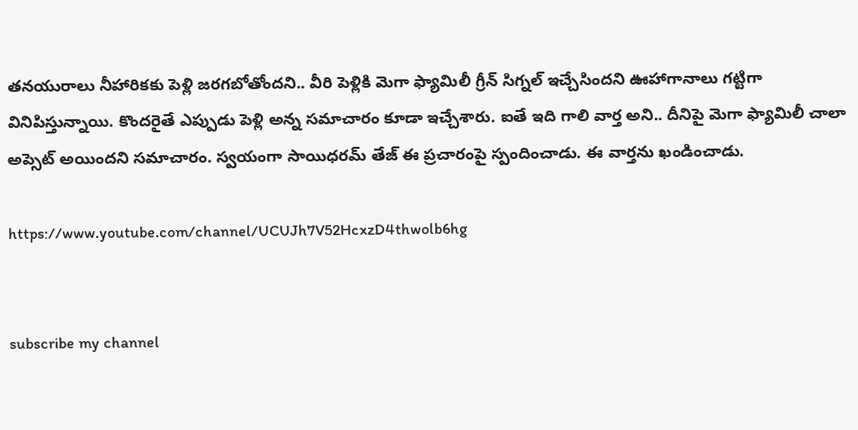త‌న‌యురాలు నీహారిక‌కు పెళ్లి జ‌ర‌గ‌బోతోంద‌ని.. వీరి పెళ్లికి మెగా ఫ్యామిలీ గ్రీన్ సిగ్న‌ల్ ఇచ్చేసింద‌ని ఊహాగానాలు గ‌ట్టిగా వినిపిస్తున్నాయి. కొంద‌రైతే ఎప్పుడు పెళ్లి అన్న స‌మాచారం కూడా ఇచ్చేశారు. ఐతే ఇది గాలి వార్త అని.. దీనిపై మెగా ఫ్యామిలీ చాలా అప్సెట్ అయింద‌ని స‌మాచారం. స్వ‌యంగా సాయిధ‌ర‌మ్ తేజ్ ఈ ప్ర‌చారంపై స్పందించాడు. ఈ వార్త‌ను ఖండించాడు.

https://www.youtube.com/channel/UCUJh7V52HcxzD4thwolb6hg


subscribe my channel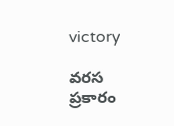victory

వ‌ర‌స ప్ర‌కారం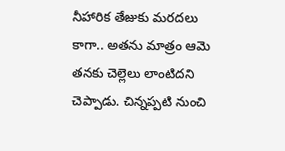నీహారిక తేజుకు మ‌ర‌ద‌లు కాగా.. అత‌ను మాత్రం ఆమె త‌న‌కు చెల్లెలు లాంటిద‌ని చెప్పాడు. చిన్నప్పటి నుంచి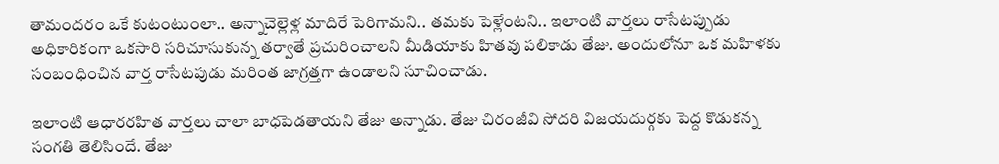తామంద‌రం ఒకే కుటంటుంలా.. అన్నాచెల్లెళ్ల మాదిరే పెరిగామని.. త‌మ‌కు పెళ్లేంట‌ని.. ఇలాంటి వార్తలు రాసేటప్పుడు అధికారికంగా ఒకసారి సరిచూసుకున్న తర్వాతే ప్రచురించాలని మీడియాకు హిత‌వు ప‌లికాడు తేజు. అందులోనూ ఒక మహిళకు సంబంధించిన వార్త రాసేట‌పుడు మరింత జాగ్రత్తగా ఉండాలని సూచించాడు.

ఇలాంటి ఆధారరహిత వార్తలు చాలా బాధపెడ‌తాయని తేజు అన్నాడు. తేజు చిరంజీవి సోదరి విజయదుర్గకు పెద్ద కొడుక‌న్న సంగ‌తి తెలిసిందే. తేజు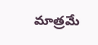మాత్ర‌మే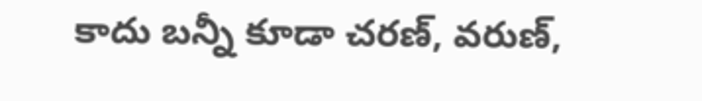కాదు బ‌న్నీ కూడా చ‌ర‌ణ్, వ‌రుణ్‌,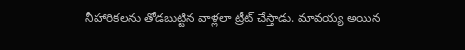నీహారిక‌ల‌ను తోడ‌బుట్టిన వాళ్ల‌లా ట్రీట్ చేస్తాడు. మావ‌య్య అయిన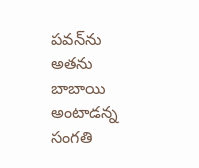ప‌వ‌న్‌ను అత‌ను బాబాయి అంటాడ‌న్న సంగ‌తి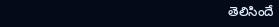తెలిసిందే